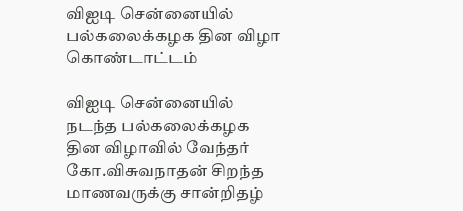விஐடி சென்னையில் பல்கலைக்கழக தின விழா கொண்டாட்டம்

விஐடி சென்னையில் நடந்த பல்கலைக்கழக தின விழாவில் வேந்தர் கோ.விசுவநாதன் சிறந்த மாணவருக்கு சான்றிதழ்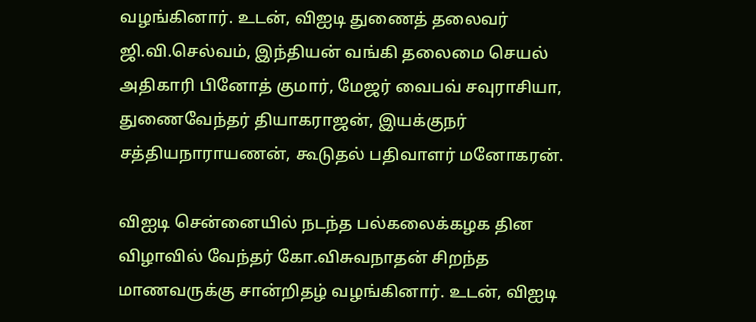வழங்கினார். உடன், விஐடி துணைத் தலைவர் ஜி.வி.செல்வம், இந்தியன் வங்கி தலைமை செயல் அதிகாரி பினோத் குமார், மேஜர் வைபவ் சவுராசியா, துணைவேந்தர் தியாகராஜன், இயக்குநர் சத்தியநாராயணன், கூடுதல் பதிவாளர் மனோகரன்.

விஐடி சென்னையில் நடந்த பல்கலைக்கழக தின விழாவில் வேந்தர் கோ.விசுவநாதன் சிறந்த மாணவருக்கு சான்றிதழ் வழங்கினார். உடன், விஐடி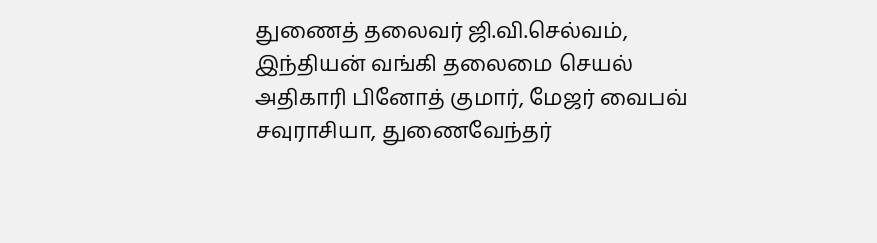துணைத் தலைவர் ஜி.வி.செல்வம், இந்தியன் வங்கி தலைமை செயல் அதிகாரி பினோத் குமார், மேஜர் வைபவ் சவுராசியா, துணைவேந்தர்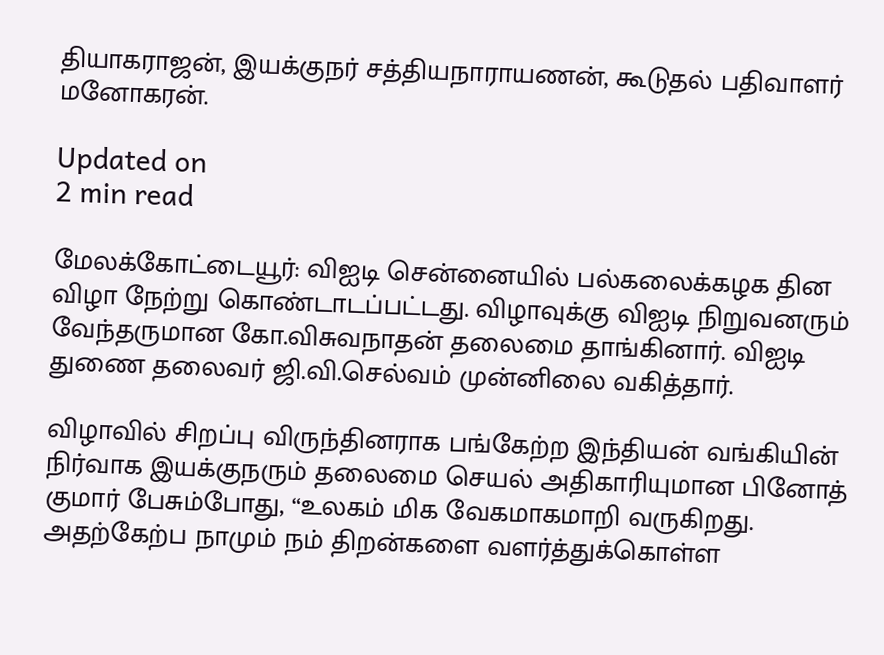தியாகராஜன், இயக்குநர் சத்தியநாராயணன், கூடுதல் பதிவாளர் மனோகரன்.

Updated on
2 min read

மேலக்கோட்டையூர்: விஐடி சென்னையில் பல்கலைக்கழக தின விழா நேற்று கொண்டாடப்பட்டது. விழாவுக்கு விஐடி நிறுவனரும் வேந்தருமான கோ.விசுவநாதன் தலைமை தாங்கினார். விஐடி துணை தலைவர் ஜி.வி.செல்வம் முன்னிலை வகித்தார்.

விழாவில் சிறப்பு விருந்தினராக பங்கேற்ற இந்தியன் வங்கியின் நிர்வாக இயக்குநரும் தலைமை செயல் அதிகாரியுமான பினோத் குமார் பேசும்போது, “உலகம் மிக வேகமாகமாறி வருகிறது. அதற்கேற்ப நாமும் நம் திறன்களை வளர்த்துக்கொள்ள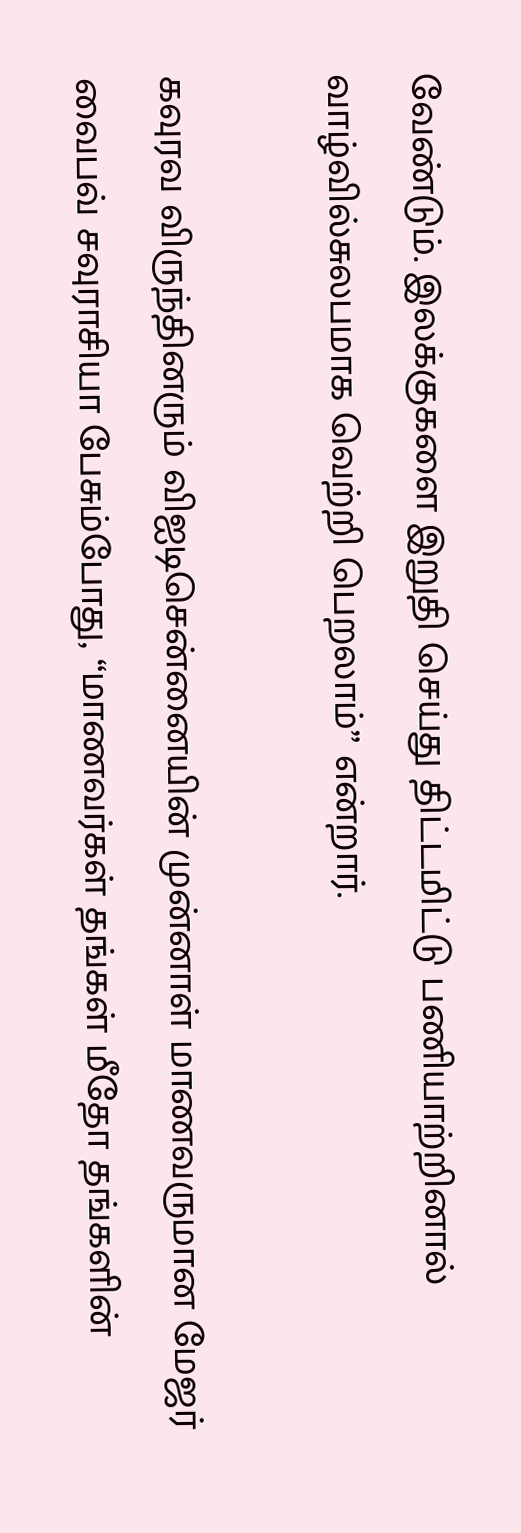வேண்டும். இலக்குகளை இறுதி செய்து திட்டமிட்டு பணியாற்றினால் வாழ்வில்சுலபமாக வெற்றி பெறலாம்” என்றார்.

கவுரவ விருந்தினரும் விஐடிசென்னையின் முன்னாள் மாணவருமான மேஜர் வைபவ் சவுராசியா பேசும்போது, “மாணவர்கள் தங்கள் மீதோ தங்களின்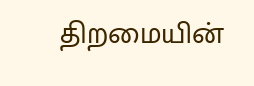திறமையின்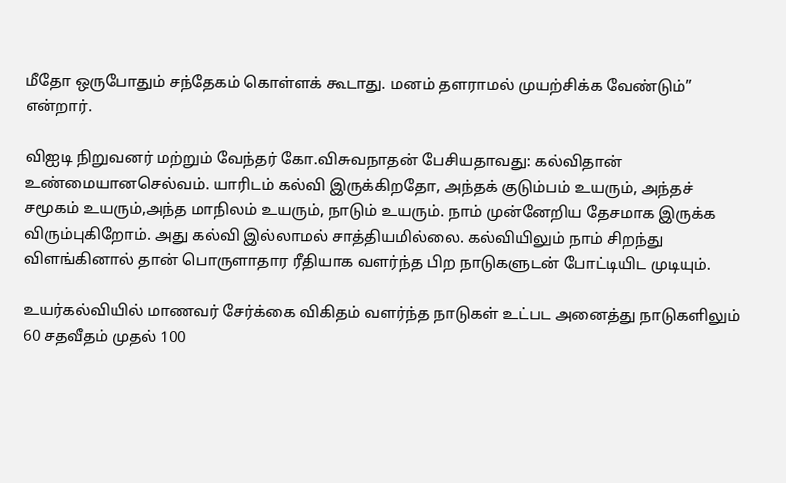மீதோ ஒருபோதும் சந்தேகம் கொள்ளக் கூடாது. மனம் தளராமல் முயற்சிக்க வேண்டும்” என்றார்.

விஐடி நிறுவனர் மற்றும் வேந்தர் கோ.விசுவநாதன் பேசியதாவது: கல்விதான் உண்மையானசெல்வம். யாரிடம் கல்வி இருக்கிறதோ, அந்தக் குடும்பம் உயரும், அந்தச் சமூகம் உயரும்,அந்த மாநிலம் உயரும், நாடும் உயரும். நாம் முன்னேறிய தேசமாக இருக்க விரும்புகிறோம். அது கல்வி இல்லாமல் சாத்தியமில்லை. கல்வியிலும் நாம் சிறந்து விளங்கினால் தான் பொருளாதார ரீதியாக வளர்ந்த பிற நாடுகளுடன் போட்டியிட முடியும்.

உயர்கல்வியில் மாணவர் சேர்க்கை விகிதம் வளர்ந்த நாடுகள் உட்பட அனைத்து நாடுகளிலும் 60 சதவீதம் முதல் 100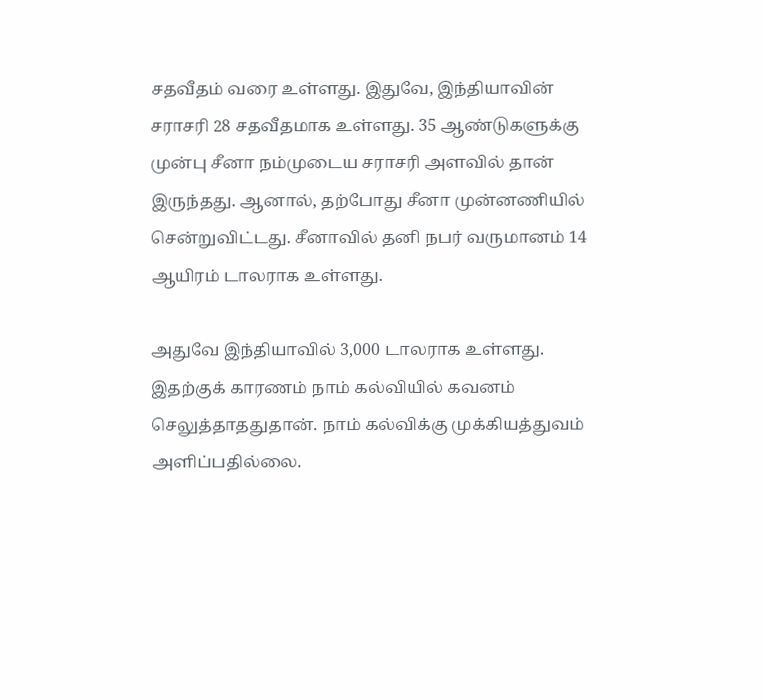சதவீதம் வரை உள்ளது. இதுவே, இந்தியாவின் சராசரி 28 சதவீதமாக உள்ளது. 35 ஆண்டுகளுக்கு முன்பு சீனா நம்முடைய சராசரி அளவில் தான் இருந்தது. ஆனால், தற்போது சீனா முன்னணியில் சென்றுவிட்டது. சீனாவில் தனி நபர் வருமானம் 14 ஆயிரம் டாலராக உள்ளது.

அதுவே இந்தியாவில் 3,000 டாலராக உள்ளது. இதற்குக் காரணம் நாம் கல்வியில் கவனம் செலுத்தாததுதான். நாம் கல்விக்கு முக்கியத்துவம் அளிப்பதில்லை.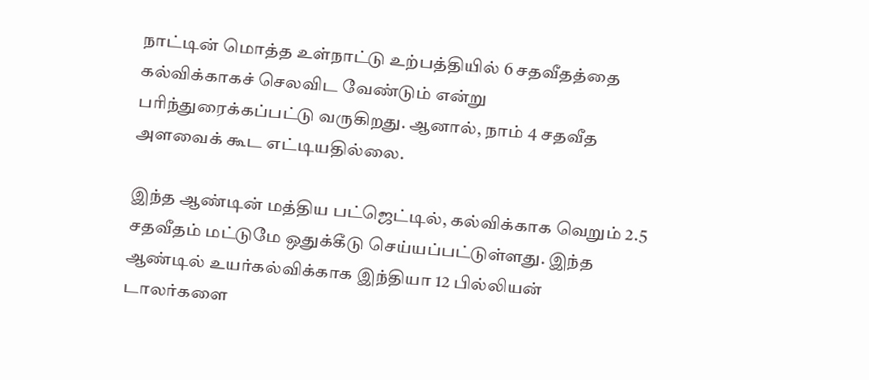நாட்டின் மொத்த உள்நாட்டு உற்பத்தியில் 6 சதவீதத்தை கல்விக்காகச் செலவிட வேண்டும் என்று பரிந்துரைக்கப்பட்டு வருகிறது. ஆனால், நாம் 4 சதவீத அளவைக் கூட எட்டியதில்லை.

இந்த ஆண்டின் மத்திய பட்ஜெட்டில், கல்விக்காக வெறும் 2.5 சதவீதம் மட்டுமே ஒதுக்கீடு செய்யப்பட்டுள்ளது. இந்த ஆண்டில் உயர்கல்விக்காக இந்தியா 12 பில்லியன் டாலர்களை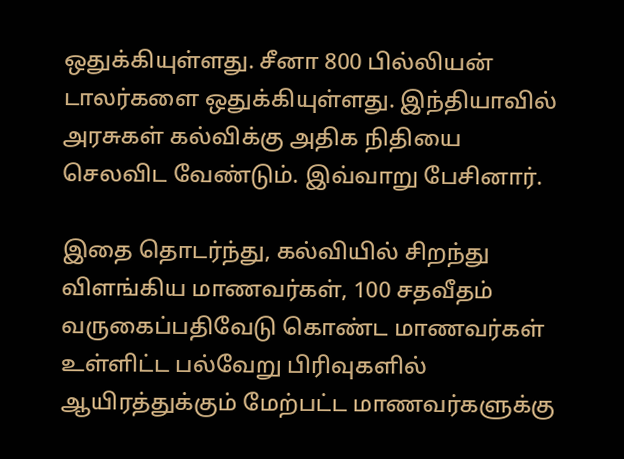ஒதுக்கியுள்ளது. சீனா 800 பில்லியன் டாலர்களை ஒதுக்கியுள்ளது. இந்தியாவில் அரசுகள் கல்விக்கு அதிக நிதியை செலவிட வேண்டும். இவ்வாறு பேசினார்.

இதை தொடர்ந்து, கல்வியில் சிறந்து விளங்கிய மாணவர்கள், 100 சதவீதம் வருகைப்பதிவேடு கொண்ட மாணவர்கள் உள்ளிட்ட பல்வேறு பிரிவுகளில் ஆயிரத்துக்கும் மேற்பட்ட மாணவர்களுக்கு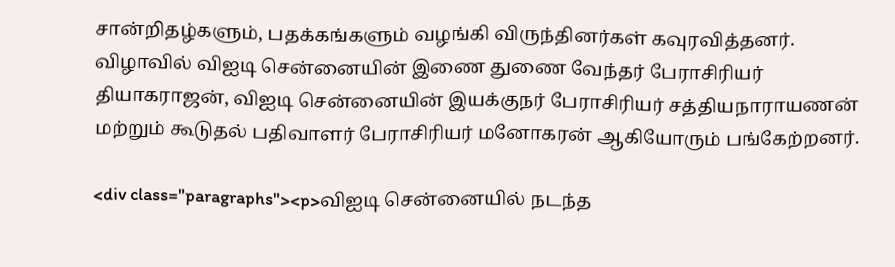சான்றிதழ்களும், பதக்கங்களும் வழங்கி விருந்தினர்கள் கவுரவித்தனர். விழாவில் விஐடி சென்னையின் இணை துணை வேந்தர் பேராசிரியர் தியாகராஜன், விஐடி சென்னையின் இயக்குநர் பேராசிரியர் சத்தியநாராயணன் மற்றும் கூடுதல் பதிவாளர் பேராசிரியர் மனோகரன் ஆகியோரும் பங்கேற்றனர்.

<div class="paragraphs"><p>விஐடி சென்னையில் நடந்த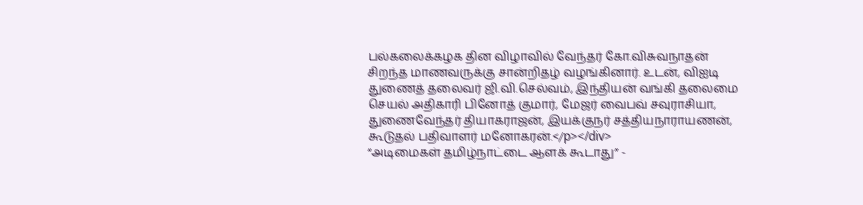பல்கலைக்கழக தின விழாவில் வேந்தர் கோ.விசுவநாதன் சிறந்த மாணவருக்கு சான்றிதழ் வழங்கினார். உடன், விஐடி துணைத் தலைவர் ஜி.வி.செல்வம், இந்தியன் வங்கி தலைமை செயல் அதிகாரி பினோத் குமார், மேஜர் வைபவ் சவுராசியா, துணைவேந்தர் தியாகராஜன், இயக்குநர் சத்தியநாராயணன், கூடுதல் பதிவாளர் மனோகரன்.</p></div>
“அடிமைகள் தமிழ்நாட்டை ஆளக் கூடாது” -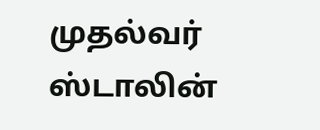முதல்வர் ஸ்டாலின்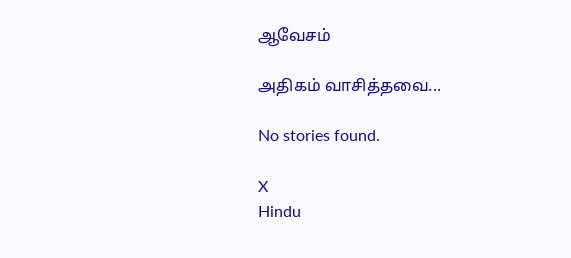ஆவேசம்

அதிகம் வாசித்தவை...

No stories found.

X
Hindu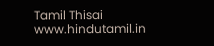Tamil Thisai
www.hindutamil.in